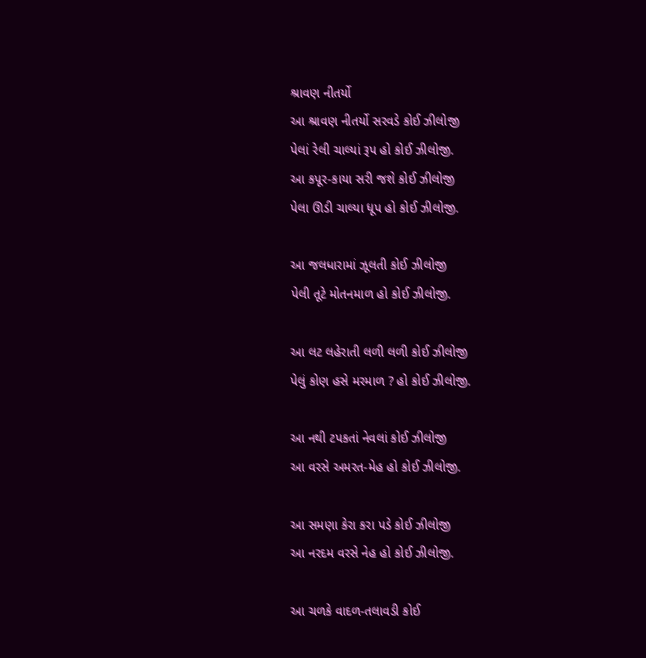શ્રાવણ નીતર્યો
આ શ્રાવણ નીતર્યો સરવડે કોઈ ઝીલોજી
પેલાં રેલી ચાલ્યાં રૂપ હો કોઈ ઝીલોજી.
આ કપૂર-કાયા સરી જશે કોઈ ઝીલોજી
પેલા ઊડી ચાલ્યા ધૂપ હો કોઈ ઝીલોજી.

આ જલધારામાં ઝૂલતી કોઈ ઝીલોજી
પેલી તૂટે મોતનમાળ હો કોઈ ઝીલોજી.

આ લટ લહેરાતી લળી લળી કોઈ ઝીલોજી
પેલું કોણ હસે મરમાળ ? હો કોઈ ઝીલોજી.

આ નથી ટપકતાં નેવલાં કોઈ ઝીલોજી
આ વરસે અમરત-મેહ હો કોઈ ઝીલોજી.

આ સમણા કેરા કરા પડે કોઈ ઝીલોજી
આ નરદમ વરસે નેહ હો કોઈ ઝીલોજી.

આ ચળકે વાદળ-તલાવડી કોઈ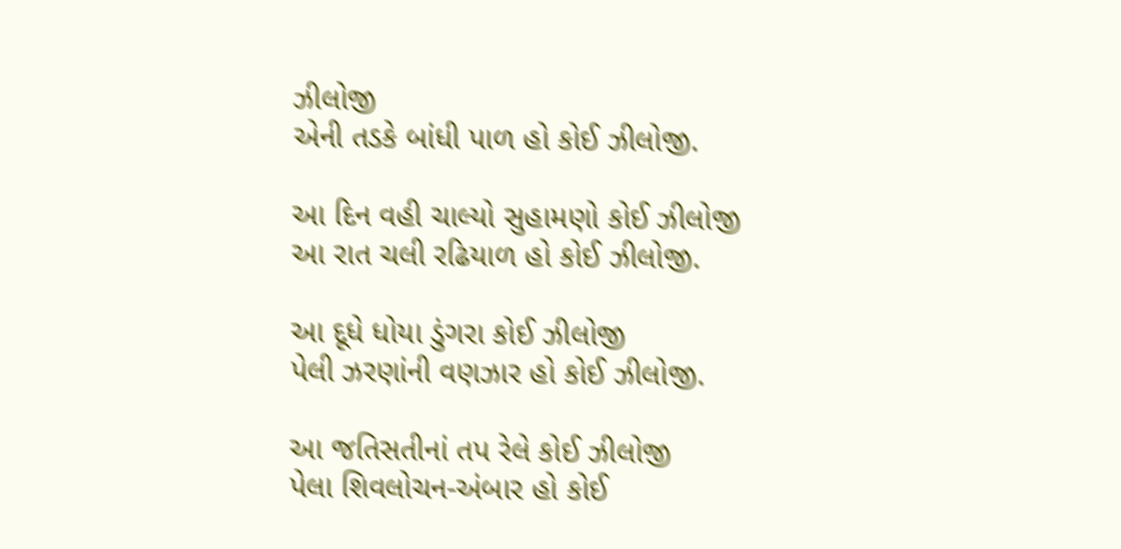ઝીલોજી
એની તડકે બાંધી પાળ હો કોઈ ઝીલોજી.

આ દિન વહી ચાલ્યો સુહામણો કોઈ ઝીલોજી
આ રાત ચલી રઢિયાળ હો કોઈ ઝીલોજી.

આ દૂધે ધોયા ડુંગરા કોઈ ઝીલોજી
પેલી ઝરણાંની વણઝાર હો કોઈ ઝીલોજી.

આ જતિસતીનાં તપ રેલે કોઈ ઝીલોજી
પેલા શિવલોચન-અંબાર હો કોઈ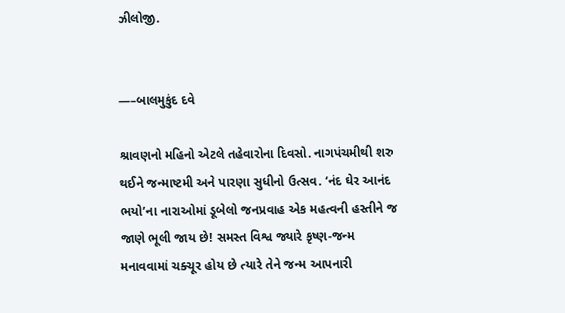ઝીલોજી.


—–બાલમુકુંદ દવે

શ્રાવણનો મહિનો એટલે તહેવારોના દિવસો. નાગપંચમીથી શરુ થઈને જન્માષ્ટમી અને પારણા સુધીનો ઉત્સવ. ‘નંદ ઘેર આનંદ ભયો’ના નારાઓમાં ડૂબેલો જનપ્રવાહ એક મહત્વની હસ્તીને જ જાણે ભૂલી જાય છે! સમસ્ત વિશ્વ જ્યારે કૃષ્ણ-જન્મ મનાવવામાં ચક્ચૂર હોય છે ત્યારે તેને જન્મ આપનારી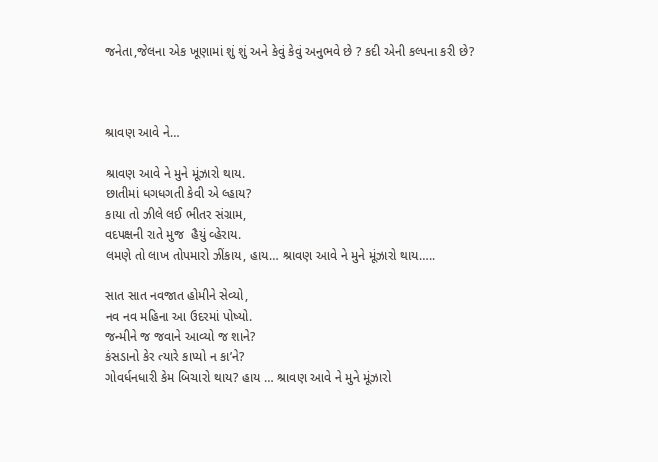જનેતા,જેલના એક ખૂણામાં શું શું અને કેવું કેવું અનુભવે છે ? કદી એની કલ્પના કરી છે?



શ્રાવણ આવે ને…

શ્રાવણ આવે ને મુને મૂંઝારો થાય.
છાતીમાં ધગધગતી કેવી એ લ્હાય?
કાયા તો ઝીલે લઈ ભીતર સંગ્રામ,
વદપક્ષની રાતે મુજ  હૈયું વ્હેરાય.
લમણે તો લાખ તોપમારો ઝીંકાય, હાય… શ્રાવણ આવે ને મુને મૂંઝારો થાય…..

સાત સાત નવજાત હોમીને સેવ્યો,
નવ નવ મહિના આ ઉદરમાં પોષ્યો.
જન્મીને જ જવાને આવ્યો જ શાને?
કંસડાનો કેર ત્યારે કાપ્યો ન કા’ને?
ગોવર્ધનધારી કેમ બિચારો થાય? હાય … શ્રાવણ આવે ને મુને મૂંઝારો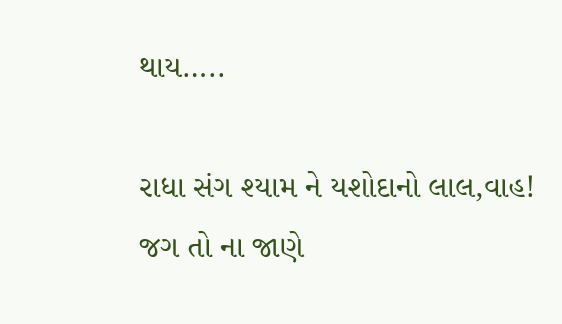થાય…..

રાધા સંગ શ્યામ ને યશોદાનો લાલ,વાહ!
જગ તો ના જાણે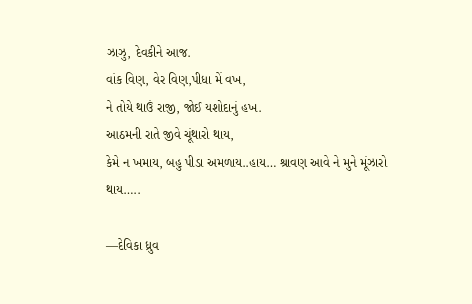ઝાઝુ, દેવકીને આજ.
વાંક વિણ, વેર વિણ,પીધા મેં વખ,
ને તોયે થાઉં રાજી, જોઈ યશોદાનું હખ.
આઠમની રાતે જીવે ચૂંથારો થાય,
કેમે ન ખમાય, બહુ પીડા અમળાય..હાય… શ્રાવણ આવે ને મુને મૂંઝારો થાય…..

—દેવિકા ધ્રુવ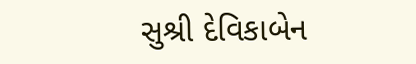સુશ્રી દેવિકાબેન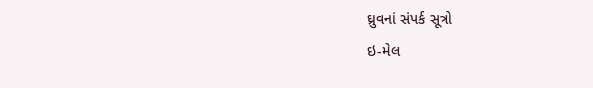ઘ્રુવનાં સંપર્ક સૂત્રો
ઇ-મેલ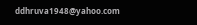ddhruva1948@yahoo.com